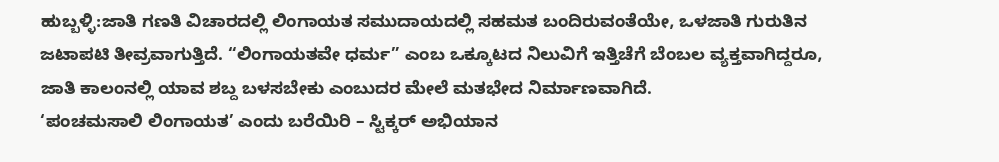ಹುಬ್ಬಳ್ಳಿ:ಜಾತಿ ಗಣತಿ ವಿಚಾರದಲ್ಲಿ ಲಿಂಗಾಯತ ಸಮುದಾಯದಲ್ಲಿ ಸಹಮತ ಬಂದಿರುವಂತೆಯೇ, ಒಳಜಾತಿ ಗುರುತಿನ ಜಟಾಪಟಿ ತೀವ್ರವಾಗುತ್ತಿದೆ. “ಲಿಂಗಾಯತವೇ ಧರ್ಮ” ಎಂಬ ಒಕ್ಕೂಟದ ನಿಲುವಿಗೆ ಇತ್ತಿಚೆಗೆ ಬೆಂಬಲ ವ್ಯಕ್ತವಾಗಿದ್ದರೂ, ಜಾತಿ ಕಾಲಂನಲ್ಲಿ ಯಾವ ಶಬ್ದ ಬಳಸಬೇಕು ಎಂಬುದರ ಮೇಲೆ ಮತಭೇದ ನಿರ್ಮಾಣವಾಗಿದೆ.
‘ಪಂಚಮಸಾಲಿ ಲಿಂಗಾಯತ’ ಎಂದು ಬರೆಯಿರಿ – ಸ್ಟಿಕ್ಕರ್ ಅಭಿಯಾನ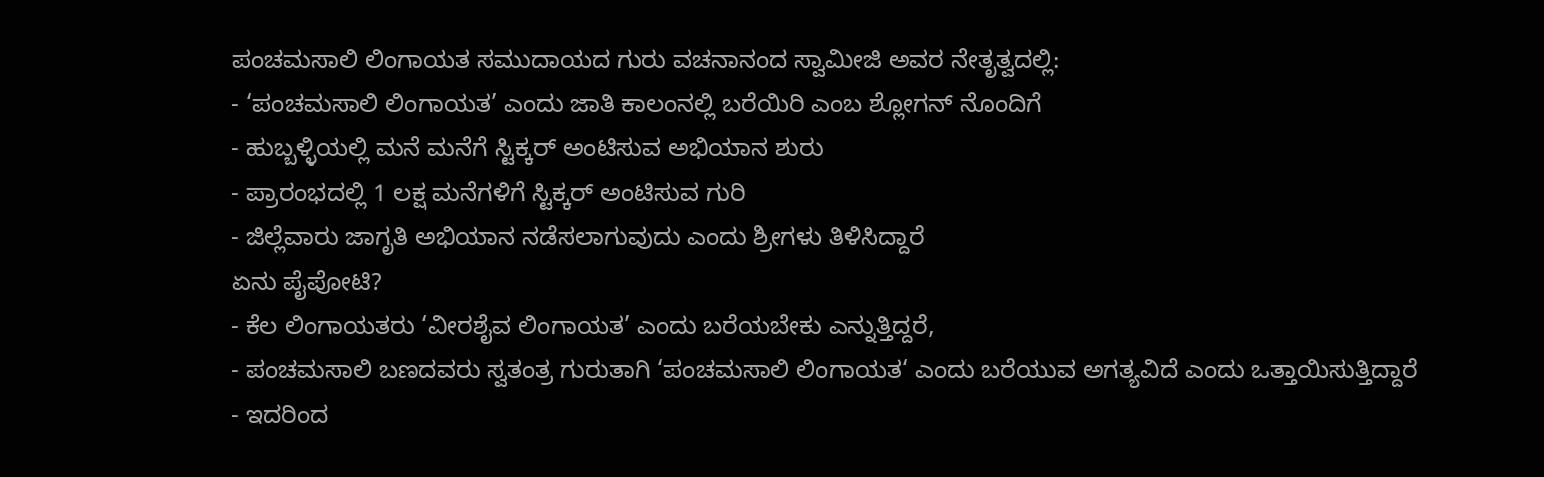ಪಂಚಮಸಾಲಿ ಲಿಂಗಾಯತ ಸಮುದಾಯದ ಗುರು ವಚನಾನಂದ ಸ್ವಾಮೀಜಿ ಅವರ ನೇತೃತ್ವದಲ್ಲಿ:
- ‘ಪಂಚಮಸಾಲಿ ಲಿಂಗಾಯತ’ ಎಂದು ಜಾತಿ ಕಾಲಂನಲ್ಲಿ ಬರೆಯಿರಿ ಎಂಬ ಶ್ಲೋಗನ್ ನೊಂದಿಗೆ
- ಹುಬ್ಬಳ್ಳಿಯಲ್ಲಿ ಮನೆ ಮನೆಗೆ ಸ್ಟಿಕ್ಕರ್ ಅಂಟಿಸುವ ಅಭಿಯಾನ ಶುರು
- ಪ್ರಾರಂಭದಲ್ಲಿ 1 ಲಕ್ಷ ಮನೆಗಳಿಗೆ ಸ್ಟಿಕ್ಕರ್ ಅಂಟಿಸುವ ಗುರಿ
- ಜಿಲ್ಲೆವಾರು ಜಾಗೃತಿ ಅಭಿಯಾನ ನಡೆಸಲಾಗುವುದು ಎಂದು ಶ್ರೀಗಳು ತಿಳಿಸಿದ್ದಾರೆ
ಏನು ಪೈಪೋಟಿ?
- ಕೆಲ ಲಿಂಗಾಯತರು ‘ವೀರಶೈವ ಲಿಂಗಾಯತ’ ಎಂದು ಬರೆಯಬೇಕು ಎನ್ನುತ್ತಿದ್ದರೆ,
- ಪಂಚಮಸಾಲಿ ಬಣದವರು ಸ್ವತಂತ್ರ ಗುರುತಾಗಿ ‘ಪಂಚಮಸಾಲಿ ಲಿಂಗಾಯತ‘ ಎಂದು ಬರೆಯುವ ಅಗತ್ಯವಿದೆ ಎಂದು ಒತ್ತಾಯಿಸುತ್ತಿದ್ದಾರೆ
- ಇದರಿಂದ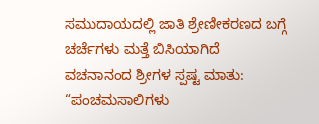ಸಮುದಾಯದಲ್ಲಿ ಜಾತಿ ಶ್ರೇಣೀಕರಣದ ಬಗ್ಗೆ ಚರ್ಚೆಗಳು ಮತ್ತೆ ಬಿಸಿಯಾಗಿದೆ
ವಚನಾನಂದ ಶ್ರೀಗಳ ಸ್ಪಷ್ಟ ಮಾತು:
“ಪಂಚಮಸಾಲಿಗಳು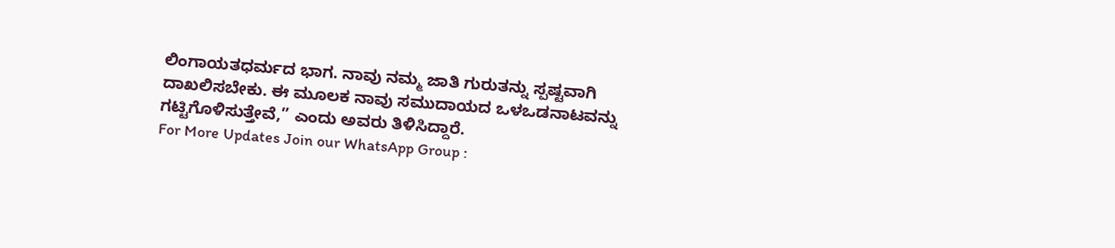ಲಿಂಗಾಯತಧರ್ಮದ ಭಾಗ. ನಾವು ನಮ್ಮ ಜಾತಿ ಗುರುತನ್ನು ಸ್ಪಷ್ಟವಾಗಿ ದಾಖಲಿಸಬೇಕು. ಈ ಮೂಲಕ ನಾವು ಸಮುದಾಯದ ಒಳಒಡನಾಟವನ್ನು ಗಟ್ಟಿಗೊಳಿಸುತ್ತೇವೆ,” ಎಂದು ಅವರು ತಿಳಿಸಿದ್ದಾರೆ.
For More Updates Join our WhatsApp Group :